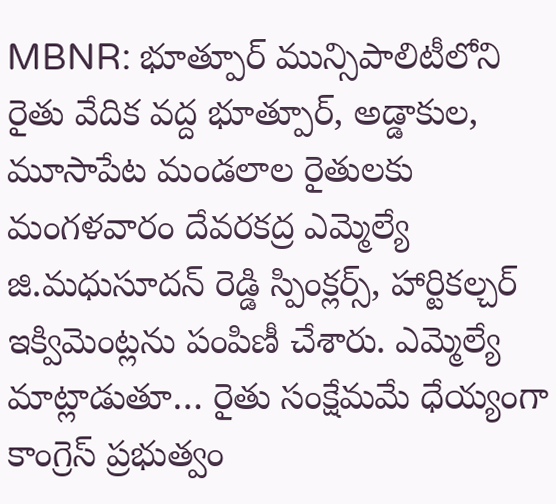MBNR: భూత్పూర్ మున్సిపాలిటీలోని రైతు వేదిక వద్ద భూత్పూర్, అడ్డాకుల, మూసాపేట మండలాల రైతులకు మంగళవారం దేవరకద్ర ఎమ్మెల్యే జి.మధుసూదన్ రెడ్డి స్పింక్లర్స్, హార్టికల్చర్ ఇక్విమెంట్లను పంపిణీ చేశారు. ఎమ్మెల్యే మాట్లాడుతూ… రైతు సంక్షేమమే ధేయ్యంగా కాంగ్రెస్ ప్రభుత్వం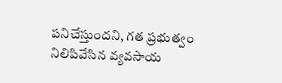పనిచేస్తుందని, గత ప్రభుత్వం నిలిపివేసిన వ్యవసాయ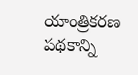యాంత్రికరణ పథకాన్ని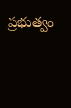ప్రభుత్వం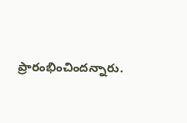ప్రారంభించిందన్నారు.